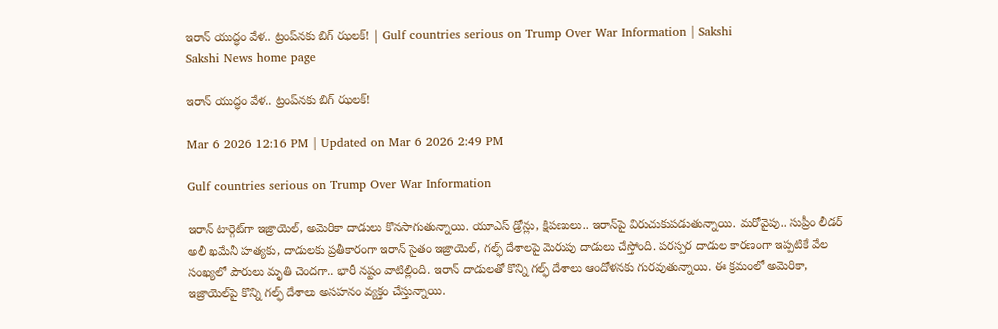ఇరాన్‌ యుద్ధం వేళ.. ట్రంప్‌నకు బిగ్‌ ఝలక్‌! | Gulf countries serious on Trump Over War Information | Sakshi
Sakshi News home page

ఇరాన్‌ యుద్ధం వేళ.. ట్రంప్‌నకు బిగ్‌ ఝలక్‌!

Mar 6 2026 12:16 PM | Updated on Mar 6 2026 2:49 PM

Gulf countries serious on Trump Over War Information

ఇరాన్‌ టార్గెట్‌గా ఇజ్రాయెల్‌, అమెరికా దాడులు కొనసాగుతున్నాయి. యూఎస్‌ డ్రోన్లు, క్షిపణులు.. ఇరాన్‌పై విరుచుకుపడుతున్నాయి. మరోవైపు.. సుప్రీం లీడర్‌ అలీ ఖమేనీ హత్యకు, దాడులకు ప్రతీకారంగా ఇరాన్‌ సైతం ఇజ్రాయెల్‌, గల్ఫ్‌ దేశాలపై మెరుపు దాడులు చేస్తోంది. పరస్పర దాడుల కారణంగా ఇప్పటికే వేల సంఖ్యలో పౌరులు మృతి చెందగా.. భారీ నష్టం వాటిల్లింది. ఇరాన్‌ దాడులతో కొన్ని గల్ఫ్‌ దేశాలు ఆందోళనకు గురవుతున్నాయి. ఈ క్రమంలో అమెరికా, ఇజ్రాయెల్‌పై కొన్ని గల్ఫ్‌ దేశాలు అసహనం వ్యక్తం చేస్తున్నాయి.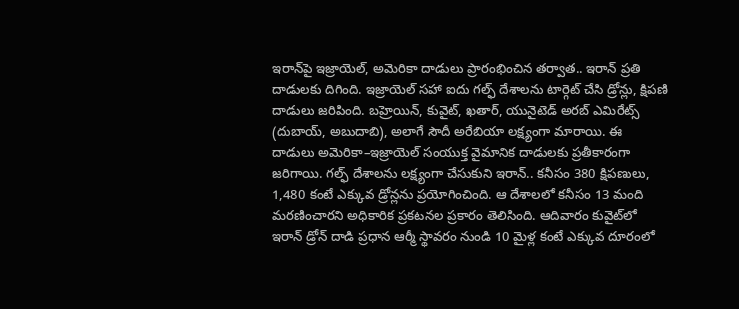ఇరాన్‌పై ఇజ్రాయెల్‌, అమెరికా దాడులు ప్రారంభించిన తర్వాత.. ఇరాన్‌ ప్రతి దాడులకు దిగింది. ఇజ్రాయెల్‌ సహా ఐదు గల్ఫ్‌ దేశాలను టార్గెట్‌ చేసి డ్రోన్లు, క్షిపణి దాడులు జరిపింది. బహ్రెయిన్‌, కువైట్‌, ఖతార్‌, యునైటెడ్‌ అరబ్‌ ఎమిరేట్స్‌ (దుబాయ్‌, అబుదాబి), అలాగే సౌదీ అరేబియా లక్ష్యంగా మారాయి. ఈ దాడులు అమెరికా–ఇజ్రాయెల్‌ సంయుక్త వైమానిక దాడులకు ప్రతీకారంగా జరిగాయి. గల్ఫ్ దేశాలను లక్ష్యంగా చేసుకుని ఇరాన్‌.. కనీసం 380 క్షిపణులు, 1,480 కంటే ఎక్కువ డ్రోన్లను ప్రయోగించింది. ఆ దేశాలలో కనీసం 13 మంది మరణించారని అధికారిక ప్రకటనల ప్రకారం తెలిసింది. ఆదివారం కువైట్‌లో ఇరాన్ డ్రోన్ దాడి ప్రధాన ఆర్మీ స్థావరం నుండి 10 మైళ్ల కంటే ఎక్కువ దూరంలో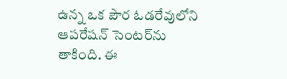ఉన్న ఒక పౌర ఓడరేవులోని ఆపరేషన్ సెంటర్‌ను తాకింది. ఈ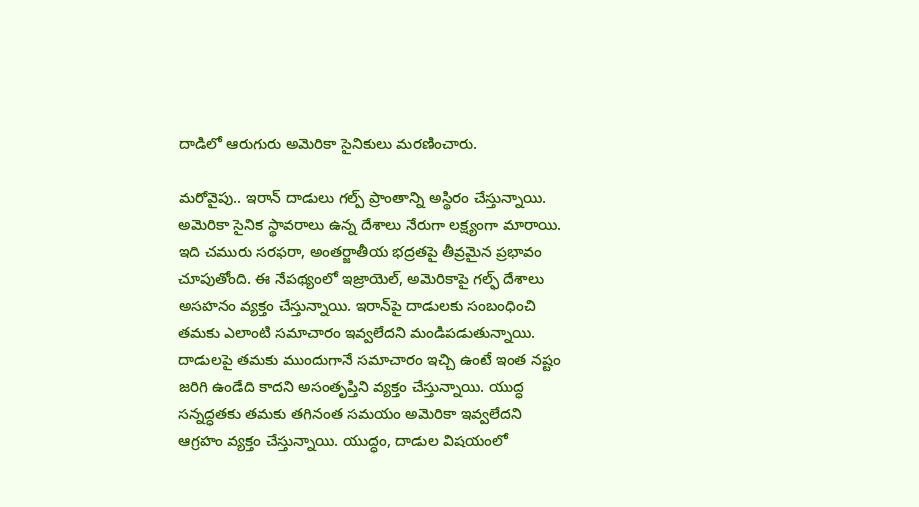దాడిలో ఆరుగురు అమెరికా సైనికులు మరణించారు.

మరోవైపు.. ఇరాన్‌ దాడులు గల్ప్‌ ప్రాంతాన్ని అస్థిరం చేస్తున్నాయి. అమెరికా సైనిక స్థావరాలు ఉన్న దేశాలు నేరుగా లక్ష్యంగా మారాయి. ఇది చమురు సరఫరా, అంతర్జాతీయ భద్రతపై తీవ్రమైన ప్రభావం చూపుతోంది. ఈ నేపథ్యంలో ఇజ్రాయెల్‌, అమెరికాపై గల్ఫ్‌ దేశాలు అసహనం వ్యక్తం చేస్తున్నాయి. ఇరాన్‌పై దాడులకు సంబంధించి తమకు ఎలాంటి సమాచారం ఇవ్వలేదని మండిపడుతున్నాయి. దాడులపై తమకు ముందుగానే సమాచారం ఇచ్చి ఉంటే ఇంత నష్టం జరిగి ఉండేది కాదని అసంతృప్తిని వ్యక్తం చేస్తున్నాయి. యుద్ధ సన్నద్ధతకు తమకు తగినంత సమయం అమెరికా ఇవ్వలేదని ఆగ్రహం వ్యక్తం చేస్తున్నాయి. యుద్ధం, దాడుల విషయంలో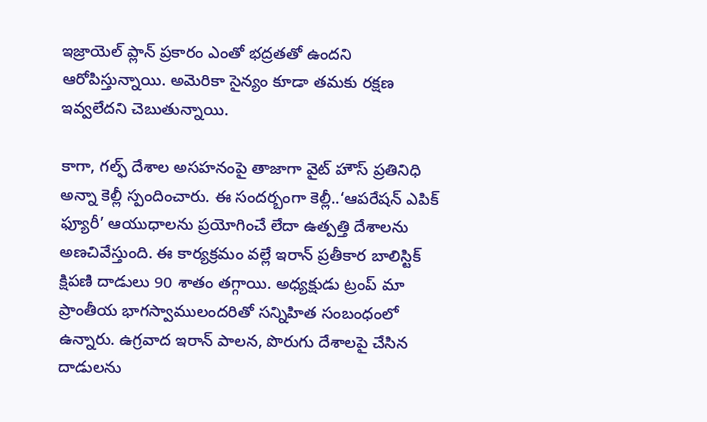ఇజ్రాయెల్‌ ప్లాన్‌ ‍ప్రకారం ఎంతో భద్రతతో ఉందని ఆరోపిస్తున్నాయి. అమెరికా సైన్యం కూడా తమకు రక్షణ ఇవ్వలేదని చెబుతున్నాయి.

కాగా, గల్ఫ్‌ దేశాల అసహనంపై తాజాగా వైట్ హౌస్ ప్రతినిధి అన్నా కెల్లీ స్పందించారు. ఈ సందర్బంగా కెల్లీ..‘ఆపరేషన్ ఎపిక్ ఫ్యూరీ’ ఆయుధాలను ప్రయోగించే లేదా ఉత్పత్తి దేశాలను అణచివేస్తుంది. ఈ కార్యక్రమం వల్లే ఇరాన్ ప్రతీకార బాలిస్టిక్ క్షిపణి దాడులు 90 శాతం తగ్గాయి. అధ్యక్షుడు ట్రంప్ మా ప్రాంతీయ భాగస్వాములందరితో సన్నిహిత సంబంధంలో ఉన్నారు. ఉగ్రవాద ఇరాన్ పాలన, పొరుగు దేశాలపై చేసిన దాడులను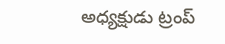అధ్యక్షుడు ట్రంప్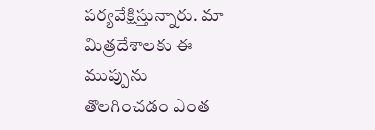పర్యవేక్షిస్తున్నారు. మా మిత్రదేశాలకు ఈ ముప్పును తొలగించడం ఎంత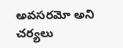అవసరమో అని చర్యలు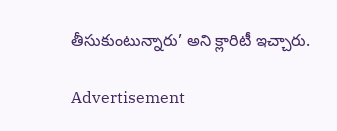తీసుకుంటున్నారు’ అని క్లారిటీ ఇచ్చారు.

Advertisement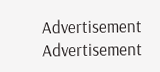Advertisement
Advertisement